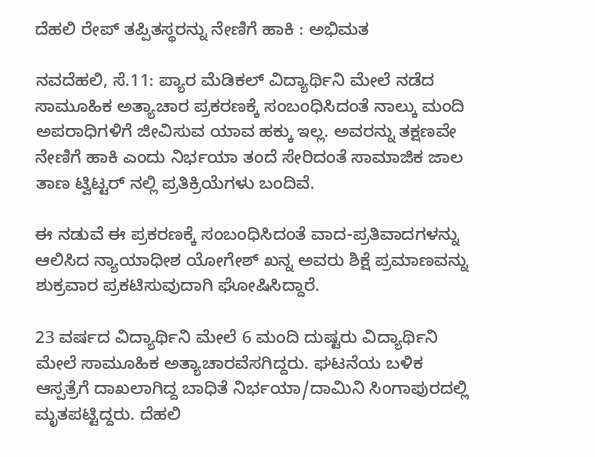ದೆಹಲಿ ರೇಪ್ ತಪ್ಪಿತಸ್ಥರನ್ನು ನೇಣಿಗೆ ಹಾಕಿ : ಅಭಿಮತ

ನವದೆಹಲಿ, ಸೆ.11: ಪ್ಯಾರ ಮೆಡಿಕಲ್ ವಿದ್ಯಾರ್ಥಿನಿ ಮೇಲೆ ನಡೆದ ಸಾಮೂಹಿಕ ಅತ್ಯಾಚಾರ ಪ್ರಕರಣಕ್ಕೆ ಸಂಬಂಧಿಸಿದಂತೆ ನಾಲ್ಕು ಮಂದಿ ಅಪರಾಧಿಗಳಿಗೆ ಜೀವಿಸುವ ಯಾವ ಹಕ್ಕು ಇಲ್ಲ. ಅವರನ್ನು ತಕ್ಷಣವೇ ನೇಣಿಗೆ ಹಾಕಿ ಎಂದು ನಿರ್ಭಯಾ ತಂದೆ ಸೇರಿದಂತೆ ಸಾಮಾಜಿಕ ಜಾಲ ತಾಣ ಟ್ವಿಟ್ಟರ್ ನಲ್ಲಿ ಪ್ರತಿಕ್ರಿಯೆಗಳು ಬಂದಿವೆ.

ಈ ನಡುವೆ ಈ ಪ್ರಕರಣಕ್ಕೆ ಸಂಬಂಧಿಸಿದಂತೆ ವಾದ-ಪ್ರತಿವಾದಗಳನ್ನು ಆಲಿಸಿದ ನ್ಯಾಯಾಧೀಶ ಯೋಗೇಶ್ ಖನ್ನ ಅವರು ಶಿಕ್ಷೆ ಪ್ರಮಾಣವನ್ನು ಶುಕ್ರವಾರ ಪ್ರಕಟಿಸುವುದಾಗಿ ಘೋಷಿಸಿದ್ದಾರೆ.

23 ವರ್ಷದ ವಿದ್ಯಾರ್ಥಿನಿ ಮೇಲೆ 6 ಮಂದಿ ದುಷ್ಟರು ವಿದ್ಯಾರ್ಥಿನಿ ಮೇಲೆ ಸಾಮೂಹಿಕ ಅತ್ಯಾಚಾರವೆಸಗಿದ್ದರು. ಘಟನೆಯ ಬಳಿಕ ಆಸ್ಪತ್ರೆಗೆ ದಾಖಲಾಗಿದ್ದ ಬಾಧಿತೆ ನಿರ್ಭಯಾ/ದಾಮಿನಿ ಸಿಂಗಾಪುರದಲ್ಲಿ ಮೃತಪಟ್ಟಿದ್ದರು. ದೆಹಲಿ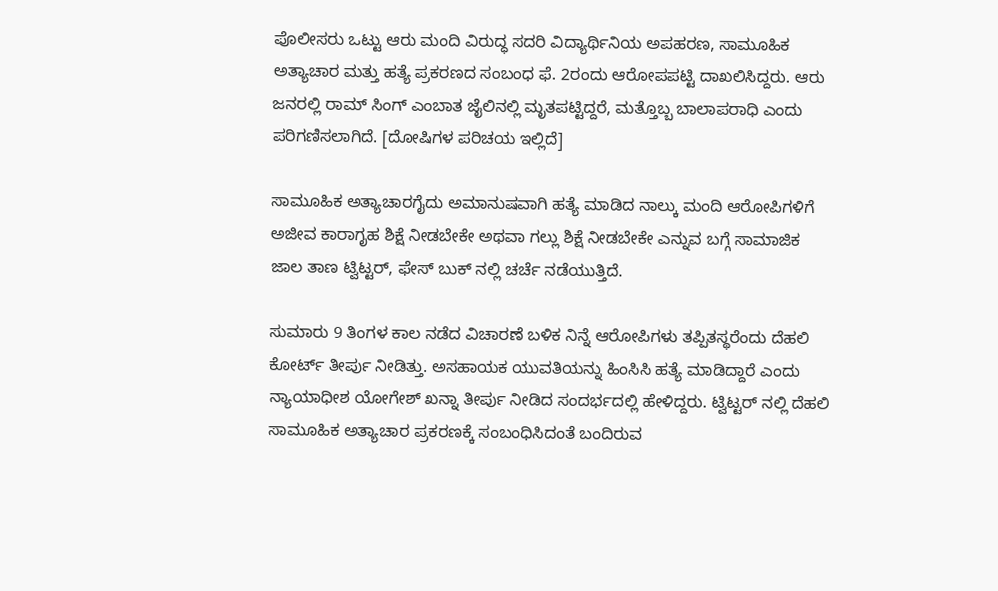ಪೊಲೀಸರು ಒಟ್ಟು ಆರು ಮಂದಿ ವಿರುದ್ಧ ಸದರಿ ವಿದ್ಯಾರ್ಥಿನಿಯ ಅಪಹರಣ, ಸಾಮೂಹಿಕ ಅತ್ಯಾಚಾರ ಮತ್ತು ಹತ್ಯೆ ಪ್ರಕರಣದ ಸಂಬಂಧ ಫೆ. 2ರಂದು ಆರೋಪಪಟ್ಟಿ ದಾಖಲಿಸಿದ್ದರು. ಆರು ಜನರಲ್ಲಿ ರಾಮ್ ಸಿಂಗ್ ಎಂಬಾತ ಜೈಲಿನಲ್ಲಿ ಮೃತಪಟ್ಟಿದ್ದರೆ, ಮತ್ತೊಬ್ಬ ಬಾಲಾಪರಾಧಿ ಎಂದು ಪರಿಗಣಿಸಲಾಗಿದೆ. [ದೋಷಿಗಳ ಪರಿಚಯ ಇಲ್ಲಿದೆ]

ಸಾಮೂಹಿಕ ಅತ್ಯಾಚಾರಗೈದು ಅಮಾನುಷವಾಗಿ ಹತ್ಯೆ ಮಾಡಿದ ನಾಲ್ಕು ಮಂದಿ ಆರೋಪಿಗಳಿಗೆ ಅಜೀವ ಕಾರಾಗೃಹ ಶಿಕ್ಷೆ ನೀಡಬೇಕೇ ಅಥವಾ ಗಲ್ಲು ಶಿಕ್ಷೆ ನೀಡಬೇಕೇ ಎನ್ನುವ ಬಗ್ಗೆ ಸಾಮಾಜಿಕ ಜಾಲ ತಾಣ ಟ್ವಿಟ್ಟರ್, ಫೇಸ್ ಬುಕ್ ನಲ್ಲಿ ಚರ್ಚೆ ನಡೆಯುತ್ತಿದೆ.

ಸುಮಾರು 9 ತಿಂಗಳ ಕಾಲ ನಡೆದ ವಿಚಾರಣೆ ಬಳಿಕ ನಿನ್ನೆ ಆರೋಪಿಗಳು ತಪ್ಪಿತಸ್ಥರೆಂದು ದೆಹಲಿ ಕೋರ್ಟ್ ತೀರ್ಪು ನೀಡಿತ್ತು. ಅಸಹಾಯಕ ಯುವತಿಯನ್ನು ಹಿಂಸಿಸಿ ಹತ್ಯೆ ಮಾಡಿದ್ದಾರೆ ಎಂದು ನ್ಯಾಯಾಧೀಶ ಯೋಗೇಶ್ ಖನ್ನಾ ತೀರ್ಪು ನೀಡಿದ ಸಂದರ್ಭದಲ್ಲಿ ಹೇಳಿದ್ದರು. ಟ್ವಿಟ್ಟರ್ ನಲ್ಲಿ ದೆಹಲಿ ಸಾಮೂಹಿಕ ಅತ್ಯಾಚಾರ ಪ್ರಕರಣಕ್ಕೆ ಸಂಬಂಧಿಸಿದಂತೆ ಬಂದಿರುವ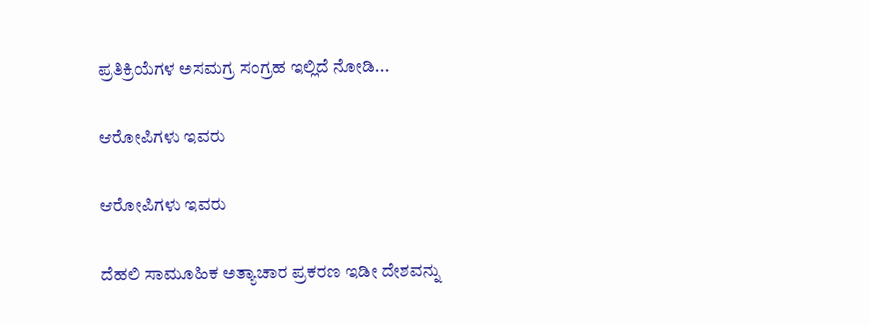ಪ್ರತಿಕ್ರಿಯೆಗಳ ಅಸಮಗ್ರ ಸಂಗ್ರಹ ಇಲ್ಲಿದೆ ನೋಡಿ...

ಆರೋಪಿಗಳು ಇವರು

ಆರೋಪಿಗಳು ಇವರು

ದೆಹಲಿ ಸಾಮೂಹಿಕ ಅತ್ಯಾಚಾರ ಪ್ರಕರಣ ಇಡೀ ದೇಶವನ್ನು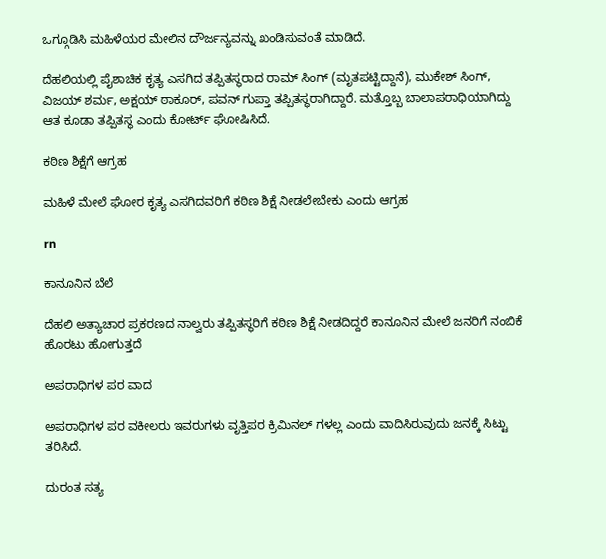ಒಗ್ಗೂಡಿಸಿ ಮಹಿಳೆಯರ ಮೇಲಿನ ದೌರ್ಜನ್ಯವನ್ನು ಖಂಡಿಸುವಂತೆ ಮಾಡಿದೆ.

ದೆಹಲಿಯಲ್ಲಿ ಪೈಶಾಚಿಕ ಕೃತ್ಯ ಎಸಗಿದ ತಪ್ಪಿತಸ್ಥರಾದ ರಾಮ್ ಸಿಂಗ್ (ಮೃತಪಟ್ಟಿದ್ದಾನೆ), ಮುಕೇಶ್ ಸಿಂಗ್, ವಿಜಯ್ ಶರ್ಮ, ಅಕ್ಷಯ್ ಠಾಕೂರ್, ಪವನ್ ಗುಪ್ತಾ ತಪ್ಪಿತಸ್ಥರಾಗಿದ್ದಾರೆ. ಮತ್ತೊಬ್ಬ ಬಾಲಾಪರಾಧಿಯಾಗಿದ್ದು ಆತ ಕೂಡಾ ತಪ್ಪಿತಸ್ಥ ಎಂದು ಕೋರ್ಟ್ ಘೋಷಿಸಿದೆ.

ಕಠಿಣ ಶಿಕ್ಷೆಗೆ ಆಗ್ರಹ

ಮಹಿಳೆ ಮೇಲೆ ಘೋರ ಕೃತ್ಯ ಎಸಗಿದವರಿಗೆ ಕಠಿಣ ಶಿಕ್ಷೆ ನೀಡಲೇಬೇಕು ಎಂದು ಆಗ್ರಹ

rn

ಕಾನೂನಿನ ಬೆಲೆ

ದೆಹಲಿ ಅತ್ಯಾಚಾರ ಪ್ರಕರಣದ ನಾಲ್ವರು ತಪ್ಪಿತಸ್ಥರಿಗೆ ಕಠಿಣ ಶಿಕ್ಷೆ ನೀಡದಿದ್ದರೆ ಕಾನೂನಿನ ಮೇಲೆ ಜನರಿಗೆ ನಂಬಿಕೆ ಹೊರಟು ಹೋಗುತ್ತದೆ

ಅಪರಾಧಿಗಳ ಪರ ವಾದ

ಅಪರಾಧಿಗಳ ಪರ ವಕೀಲರು ಇವರುಗಳು ವೃತ್ತಿಪರ ಕ್ರಿಮಿನಲ್ ಗಳಲ್ಲ ಎಂದು ವಾದಿಸಿರುವುದು ಜನಕ್ಕೆ ಸಿಟ್ಟು ತರಿಸಿದೆ.

ದುರಂತ ಸತ್ಯ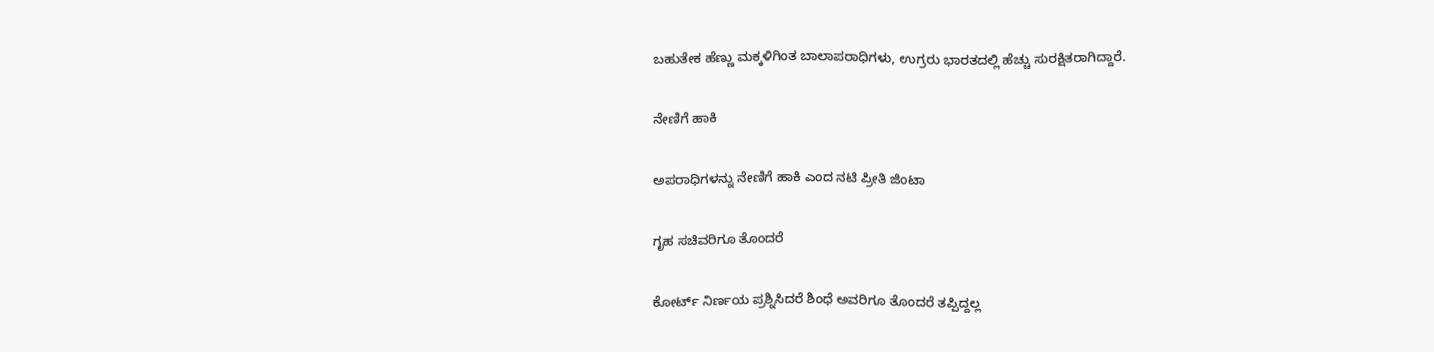ಬಹುತೇಕ ಹೆಣ್ಣು ಮಕ್ಕಳಿಗಿಂತ ಬಾಲಾಪರಾಧಿಗಳು, ಉಗ್ರರು ಭಾರತದಲ್ಲಿ ಹೆಚ್ಚು ಸುರಕ್ಷಿತರಾಗಿದ್ದಾರೆ.

ನೇಣಿಗೆ ಹಾಕಿ

ಅಪರಾಧಿಗಳನ್ನು ನೇಣಿಗೆ ಹಾಕಿ ಎಂದ ನಟಿ ಪ್ರೀತಿ ಜಿಂಟಾ

ಗೃಹ ಸಚಿವರಿಗೂ ತೊಂದರೆ

ಕೋರ್ಟ್ ನಿರ್ಣಯ ಪ್ರಶ್ನಿಸಿದರೆ ಶಿಂಧೆ ಅವರಿಗೂ ತೊಂದರೆ ತಪ್ಪಿದ್ದಲ್ಲ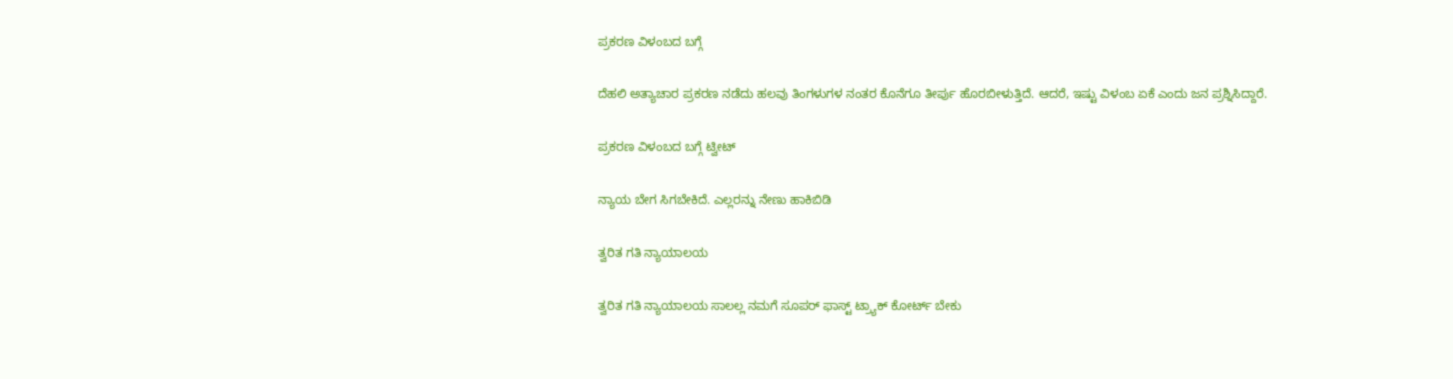ಪ್ರಕರಣ ವಿಳಂಬದ ಬಗ್ಗೆ

ದೆಹಲಿ ಅತ್ಯಾಚಾರ ಪ್ರಕರಣ ನಡೆದು ಹಲವು ತಿಂಗಳುಗಳ ನಂತರ ಕೊನೆಗೂ ತೀರ್ಪು ಹೊರಬೀಳುತ್ತಿದೆ. ಆದರೆ, ಇಷ್ಟು ವಿಳಂಬ ಏಕೆ ಎಂದು ಜನ ಪ್ರಶ್ನಿಸಿದ್ದಾರೆ.

ಪ್ರಕರಣ ವಿಳಂಬದ ಬಗ್ಗೆ ಟ್ವೀಟ್

ನ್ಯಾಯ ಬೇಗ ಸಿಗಬೇಕಿದೆ. ಎಲ್ಲರನ್ನು ನೇಣು ಹಾಕಿಬಿಡಿ

ತ್ವರಿತ ಗತಿ ನ್ಯಾಯಾಲಯ

ತ್ವರಿತ ಗತಿ ನ್ಯಾಯಾಲಯ ಸಾಲಲ್ಲ ನಮಗೆ ಸೂಪರ್ ಫಾಸ್ಟ್ ಟ್ರ್ಯಾಕ್ ಕೋರ್ಟ್ ಬೇಕು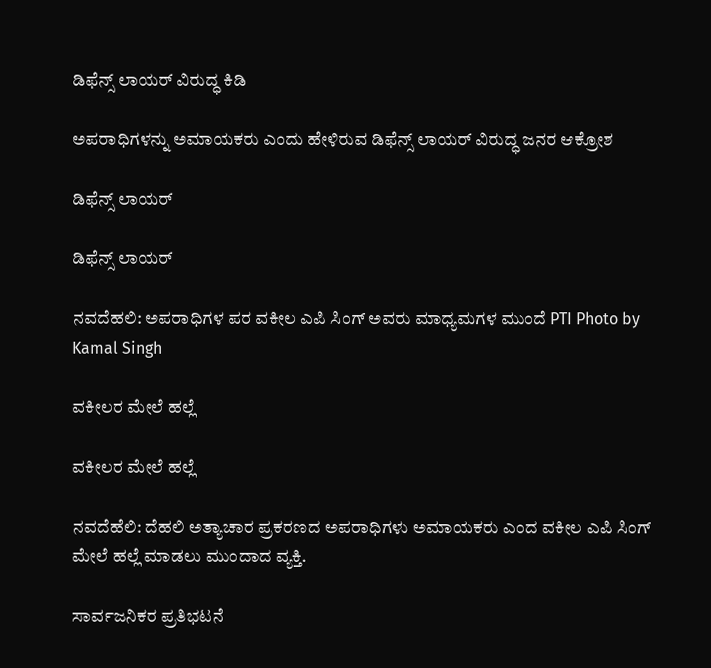ಡಿಫೆನ್ಸ್ ಲಾಯರ್ ವಿರುದ್ಧ ಕಿಡಿ

ಅಪರಾಧಿಗಳನ್ನು ಅಮಾಯಕರು ಎಂದು ಹೇಳಿರುವ ಡಿಫೆನ್ಸ್ ಲಾಯರ್ ವಿರುದ್ಧ ಜನರ ಆಕ್ರೋಶ

ಡಿಫೆನ್ಸ್ ಲಾಯರ್

ಡಿಫೆನ್ಸ್ ಲಾಯರ್

ನವದೆಹಲಿ: ಅಪರಾಧಿಗಳ ಪರ ವಕೀಲ ಎಪಿ ಸಿಂಗ್ ಅವರು ಮಾಧ್ಯಮಗಳ ಮುಂದೆ PTI Photo by Kamal Singh

ವಕೀಲರ ಮೇಲೆ ಹಲ್ಲೆ

ವಕೀಲರ ಮೇಲೆ ಹಲ್ಲೆ

ನವದೆಹೆಲಿ: ದೆಹಲಿ ಅತ್ಯಾಚಾರ ಪ್ರಕರಣದ ಅಪರಾಧಿಗಳು ಅಮಾಯಕರು ಎಂದ ವಕೀಲ ಎಪಿ ಸಿಂಗ್ ಮೇಲೆ ಹಲ್ಲೆ ಮಾಡಲು ಮುಂದಾದ ವ್ಯಕ್ತಿ.

ಸಾರ್ವಜನಿಕರ ಪ್ರತಿಭಟನೆ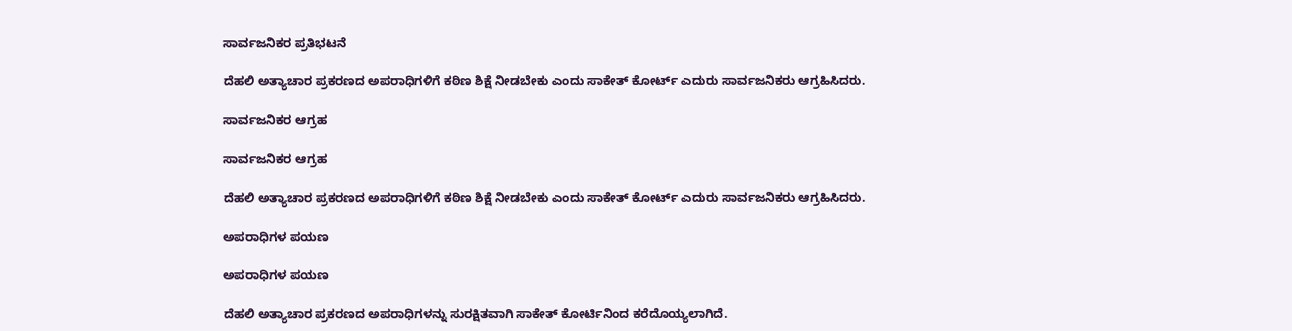ಸಾರ್ವಜನಿಕರ ಪ್ರತಿಭಟನೆ

ದೆಹಲಿ ಅತ್ಯಾಚಾರ ಪ್ರಕರಣದ ಅಪರಾಧಿಗಳಿಗೆ ಕಠಿಣ ಶಿಕ್ಷೆ ನೀಡಬೇಕು ಎಂದು ಸಾಕೇತ್ ಕೋರ್ಟ್ ಎದುರು ಸಾರ್ವಜನಿಕರು ಆಗ್ರಹಿಸಿದರು.

ಸಾರ್ವಜನಿಕರ ಆಗ್ರಹ

ಸಾರ್ವಜನಿಕರ ಆಗ್ರಹ

ದೆಹಲಿ ಅತ್ಯಾಚಾರ ಪ್ರಕರಣದ ಅಪರಾಧಿಗಳಿಗೆ ಕಠಿಣ ಶಿಕ್ಷೆ ನೀಡಬೇಕು ಎಂದು ಸಾಕೇತ್ ಕೋರ್ಟ್ ಎದುರು ಸಾರ್ವಜನಿಕರು ಆಗ್ರಹಿಸಿದರು.

ಅಪರಾಧಿಗಳ ಪಯಣ

ಅಪರಾಧಿಗಳ ಪಯಣ

ದೆಹಲಿ ಅತ್ಯಾಚಾರ ಪ್ರಕರಣದ ಅಪರಾಧಿಗಳನ್ನು ಸುರಕ್ಷಿತವಾಗಿ ಸಾಕೇತ್ ಕೋರ್ಟಿನಿಂದ ಕರೆದೊಯ್ಯಲಾಗಿದೆ.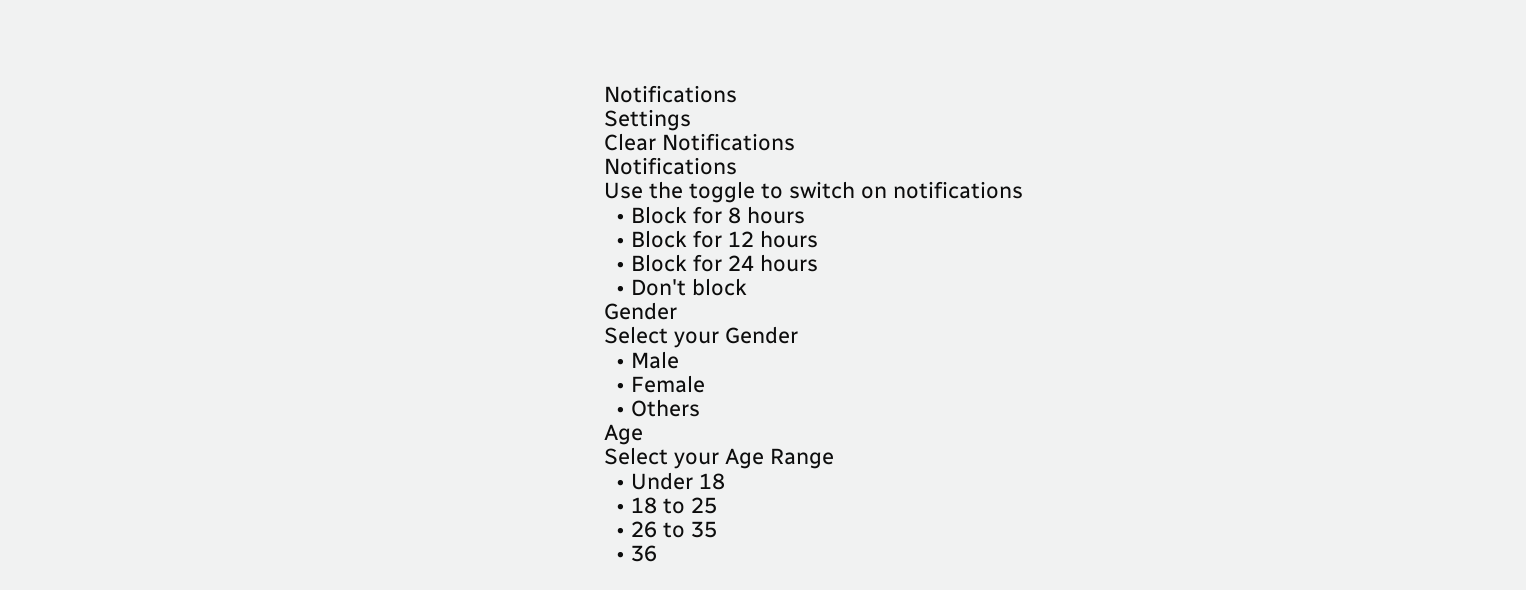Notifications
Settings
Clear Notifications
Notifications
Use the toggle to switch on notifications
  • Block for 8 hours
  • Block for 12 hours
  • Block for 24 hours
  • Don't block
Gender
Select your Gender
  • Male
  • Female
  • Others
Age
Select your Age Range
  • Under 18
  • 18 to 25
  • 26 to 35
  • 36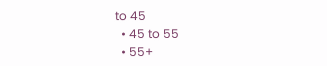to 45
  • 45 to 55
  • 55+